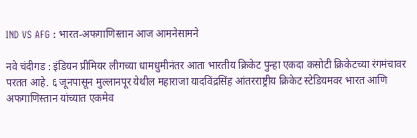IND VS AFG : भारत-अफगाणिस्तान आज आमनेसामने

नवे चंदीगड : इंडियन प्रीमियर लीगच्या धामधुमीनंतर आता भारतीय क्रिकेट पुन्हा एकदा कसोटी क्रिकेटच्या रंगमंचावर परतत आहे. ६ जूनपासून मुल्लानपूर येथील महाराजा यादविंद्रसिंह आंतरराष्ट्रीय क्रिकेट स्टेडियमवर भारत आणि अफगाणिस्तान यांच्यात एकमेव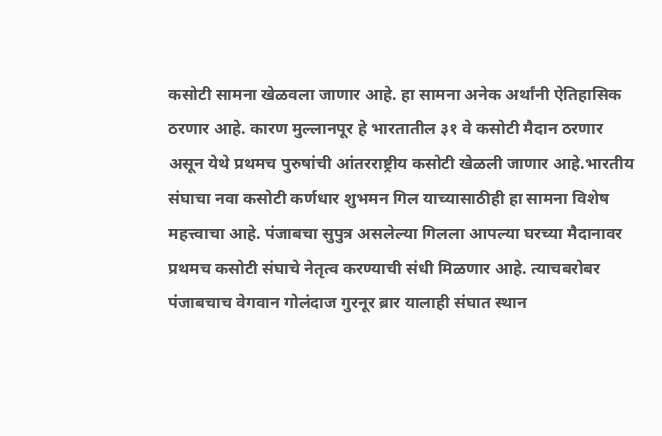कसोटी सामना खेळवला जाणार आहे. हा सामना अनेक अर्थांनी ऐतिहासिक ठरणार आहे. कारण मुल्लानपूर हे भारतातील ३१ वे कसोटी मैदान ठरणार असून येथे प्रथमच पुरुषांची आंतरराष्ट्रीय कसोटी खेळली जाणार आहे.भारतीय संघाचा नवा कसोटी कर्णधार शुभमन गिल याच्यासाठीही हा सामना विशेष महत्त्वाचा आहे. पंजाबचा सुपुत्र असलेल्या गिलला आपल्या घरच्या मैदानावर प्रथमच कसोटी संघाचे नेतृत्व करण्याची संधी मिळणार आहे. त्याचबरोबर पंजाबचाच वेगवान गोलंदाज गुरनूर ब्रार यालाही संघात स्थान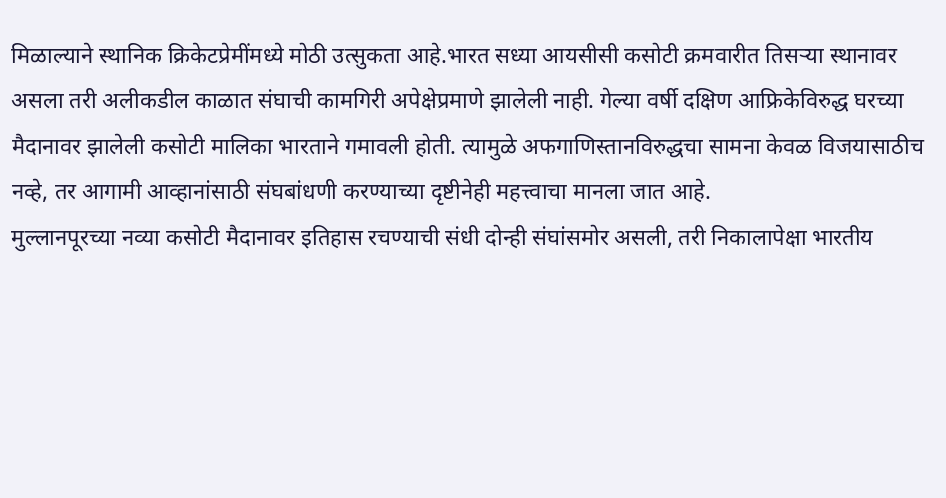मिळाल्याने स्थानिक क्रिकेटप्रेमींमध्ये मोठी उत्सुकता आहे.भारत सध्या आयसीसी कसोटी क्रमवारीत तिसऱ्या स्थानावर असला तरी अलीकडील काळात संघाची कामगिरी अपेक्षेप्रमाणे झालेली नाही. गेल्या वर्षी दक्षिण आफ्रिकेविरुद्ध घरच्या मैदानावर झालेली कसोटी मालिका भारताने गमावली होती. त्यामुळे अफगाणिस्तानविरुद्धचा सामना केवळ विजयासाठीच नव्हे, तर आगामी आव्हानांसाठी संघबांधणी करण्याच्या दृष्टीनेही महत्त्वाचा मानला जात आहे.
मुल्लानपूरच्या नव्या कसोटी मैदानावर इतिहास रचण्याची संधी दोन्ही संघांसमोर असली, तरी निकालापेक्षा भारतीय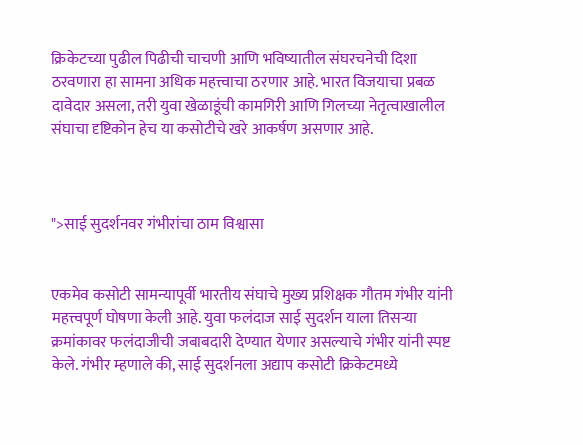क्रिकेटच्या पुढील पिढीची चाचणी आणि भविष्यातील संघरचनेची दिशा ठरवणारा हा सामना अधिक महत्त्वाचा ठरणार आहे. भारत विजयाचा प्रबळ दावेदार असला, तरी युवा खेळाडूंची कामगिरी आणि गिलच्या नेतृत्वाखालील संघाचा दृष्टिकोन हेच या कसोटीचे खरे आकर्षण असणार आहे.



">साई सुदर्शनवर गंभीरांचा ठाम विश्वासा


एकमेव कसोटी सामन्यापूर्वी भारतीय संघाचे मुख्य प्रशिक्षक गौतम गंभीर यांनी महत्त्वपूर्ण घोषणा केली आहे. युवा फलंदाज साई सुदर्शन याला तिसऱ्या क्रमांकावर फलंदाजीची जबाबदारी देण्यात येणार असल्याचे गंभीर यांनी स्पष्ट केले. गंभीर म्हणाले की, साई सुदर्शनला अद्याप कसोटी क्रिकेटमध्ये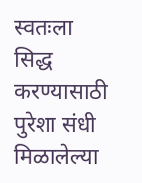स्वतःला सिद्ध करण्यासाठी पुरेशा संधी मिळालेल्या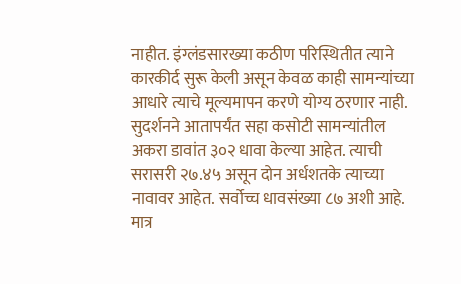नाहीत. इंग्लंडसारख्या कठीण परिस्थितीत त्याने कारकीर्द सुरू केली असून केवळ काही सामन्यांच्या आधारे त्याचे मूल्यमापन करणे योग्य ठरणार नाही. सुदर्शनने आतापर्यंत सहा कसोटी सामन्यांतील अकरा डावांत ३०२ धावा केल्या आहेत. त्याची सरासरी २७.४५ असून दोन अर्धशतके त्याच्या नावावर आहेत. सर्वोच्च धावसंख्या ८७ अशी आहे. मात्र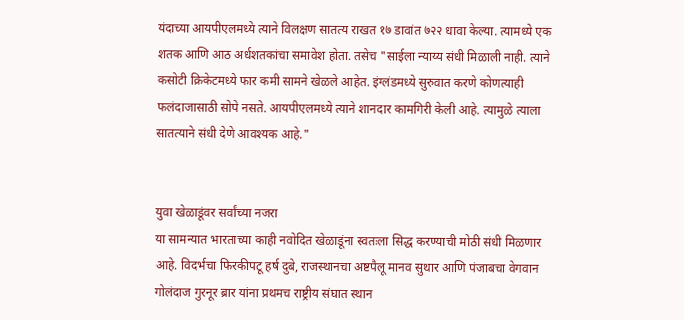यंदाच्या आयपीएलमध्ये त्याने विलक्षण सातत्य राखत १७ डावांत ७२२ धावा केल्या. त्यामध्ये एक शतक आणि आठ अर्धशतकांचा समावेश होता. तसेच "साईला न्याय्य संधी मिळाली नाही. त्याने कसोटी क्रिकेटमध्ये फार कमी सामने खेळले आहेत. इंग्लंडमध्ये सुरुवात करणे कोणत्याही फलंदाजासाठी सोपे नसते. आयपीएलमध्ये त्याने शानदार कामगिरी केली आहे. त्यामुळे त्याला सातत्याने संधी देणे आवश्यक आहे."


युवा खेळाडूंवर सर्वांच्या नजरा
या सामन्यात भारताच्या काही नवोदित खेळाडूंना स्वतःला सिद्ध करण्याची मोठी संधी मिळणार आहे. विदर्भचा फिरकीपटू हर्ष दुबे, राजस्थानचा अष्टपैलू मानव सुथार आणि पंजाबचा वेगवान गोलंदाज गुरनूर ब्रार यांना प्रथमच राष्ट्रीय संघात स्थान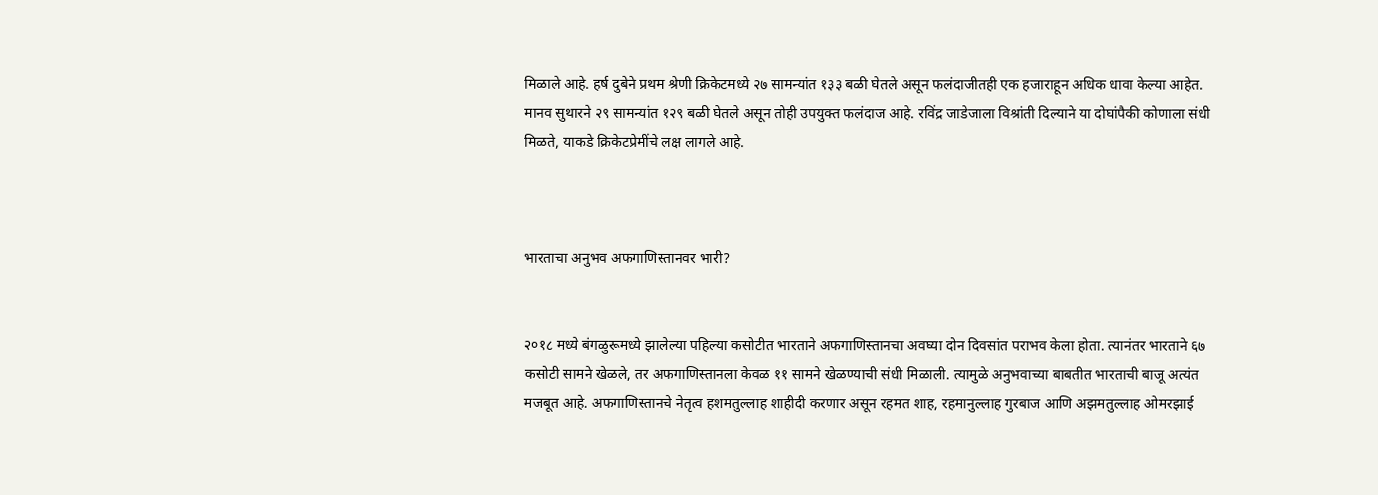मिळाले आहे. हर्ष दुबेने प्रथम श्रेणी क्रिकेटमध्ये २७ सामन्यांत १३३ बळी घेतले असून फलंदाजीतही एक हजाराहून अधिक धावा केल्या आहेत. मानव सुथारने २९ सामन्यांत १२९ बळी घेतले असून तोही उपयुक्त फलंदाज आहे. रविंद्र जाडेजाला विश्रांती दिल्याने या दोघांपैकी कोणाला संधी मिळते, याकडे क्रिकेटप्रेमींचे लक्ष लागले आहे.



भारताचा अनुभव अफगाणिस्तानवर भारी?


२०१८ मध्ये बंगळुरूमध्ये झालेल्या पहिल्या कसोटीत भारताने अफगाणिस्तानचा अवघ्या दोन दिवसांत पराभव केला होता. त्यानंतर भारताने ६७ कसोटी सामने खेळले, तर अफगाणिस्तानला केवळ ११ सामने खेळण्याची संधी मिळाली. त्यामुळे अनुभवाच्या बाबतीत भारताची बाजू अत्यंत मजबूत आहे. अफगाणिस्तानचे नेतृत्व हशमतुल्लाह शाहीदी करणार असून रहमत शाह, रहमानुल्लाह गुरबाज आणि अझमतुल्लाह ओमरझाई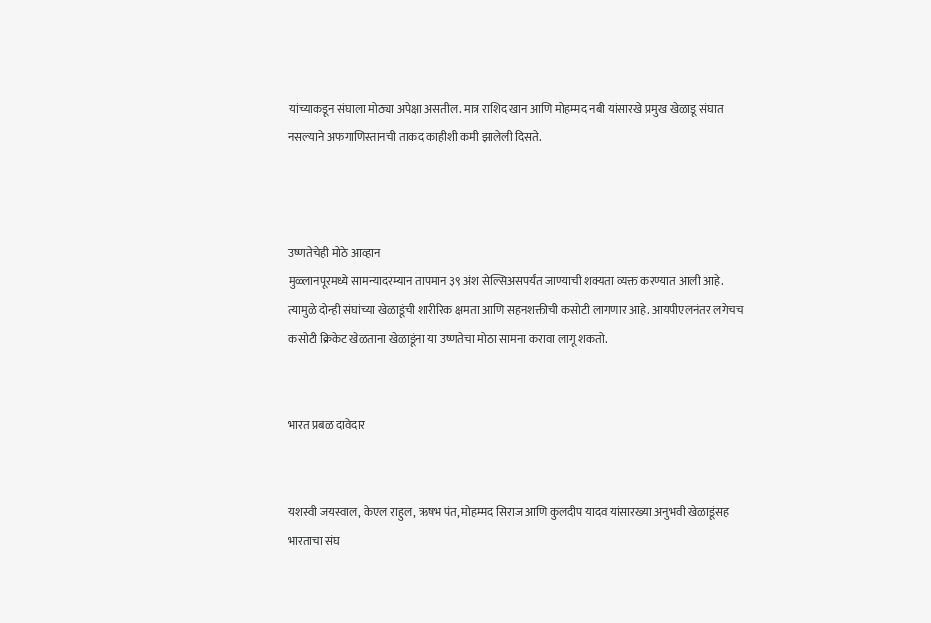यांच्याकडून संघाला मोठ्या अपेक्षा असतील. मात्र राशिद खान आणि मोहम्मद नबी यांसारखे प्रमुख खेळाडू संघात नसल्याने अफगाणिस्तानची ताकद काहीशी कमी झालेली दिसते.



उष्णतेचेही मोठे आव्हान
मुळ्लानपूरमध्ये सामन्यादरम्यान तापमान ३९ अंश सेल्सिअसपर्यंत जाण्याची शक्यता व्यक्त करण्यात आली आहे. त्यामुळे दोन्ही संघांच्या खेळाडूंची शारीरिक क्षमता आणि सहनशक्तीची कसोटी लागणार आहे. आयपीएलनंतर लगेचच कसोटी क्रिकेट खेळताना खेळाडूंना या उष्णतेचा मोठा सामना करावा लागू शकतो.


भारत प्रबळ दावेदार


यशस्वी जयस्वाल, केएल राहुल, ऋषभ पंत, मोहम्मद सिराज आणि कुलदीप यादव यांसारख्या अनुभवी खेळाडूंसह भारताचा संघ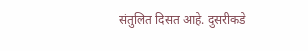संतुलित दिसत आहे. दुसरीकडे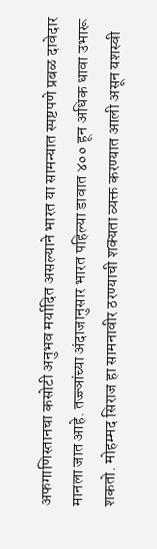अफगाणिस्तानचा कसोटी अनुभव मर्यादित असल्याने भारत या सामन्यात स्पष्टपणे प्रबळ दावेदार मानला जात आहे. तज्ज्ञांच्या अंदाजानुसार भारत पहिल्या डावात ४०० हून अधिक धावा उभारू शकतो. मोहम्मद सिराज हा सामनावीर ठरण्याची शक्यता व्यक्त करण्यात आली असून यशस्वी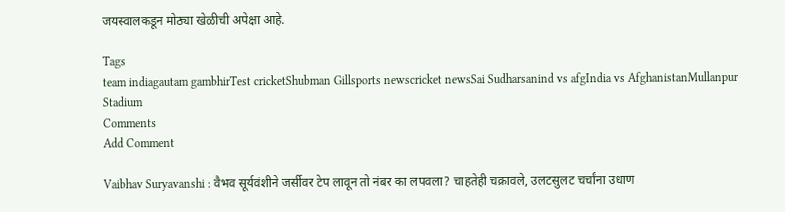जयस्वालकडून मोठ्या खेळीची अपेक्षा आहे.

Tags
team indiagautam gambhirTest cricketShubman Gillsports newscricket newsSai Sudharsanind vs afgIndia vs AfghanistanMullanpur Stadium
Comments
Add Comment

Vaibhav Suryavanshi : वैभव सूर्यवंशीने जर्सीवर टेप लावून तो नंबर का लपवला? चाहतेही चक्रावले, उलटसुलट चर्चांना उधाण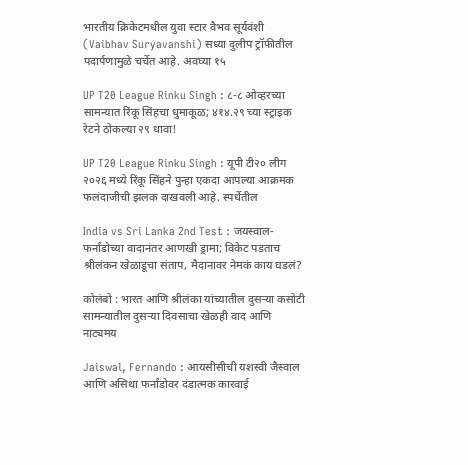भारतीय क्रिकेटमधील युवा स्टार वैभव सूर्यवंशी (Vaibhav Suryavanshi) सध्या दुलीप ट्रॉफीतील पदार्पणामुळे चर्चेत आहे. अवघ्या १५

UP T20 League Rinku Singh : ८-८ ओव्हरच्या सामन्यात रिंकू सिंहचा धुमाकूळ; ४१४.२९ च्या स्ट्राइक रेटने ठोकल्या २९ धावा!

UP T20 League Rinku Singh : यूपी टी२० लीग २०२६ मध्ये रिंकू सिंहने पुन्हा एकदा आपल्या आक्रमक फलंदाजीची झलक दाखवली आहे. स्पर्धेतील

India vs Sri Lanka 2nd Test : जयस्वाल-फर्नांडोच्या वादानंतर आणखी ड्रामा; विकेट पडताच श्रीलंकन खेळाडूचा संताप, मैदानावर नेमकं काय घडलं?

कोलंबो : भारत आणि श्रीलंका यांच्यातील दुसऱ्या कसोटी सामन्यातील दुसऱ्या दिवसाचा खेळही वाद आणि नाट्यमय

Jaiswal, Fernando : आयसीसीची यशस्वी जैस्वाल आणि असिथा फर्नांडोवर दंडात्मक कारवाई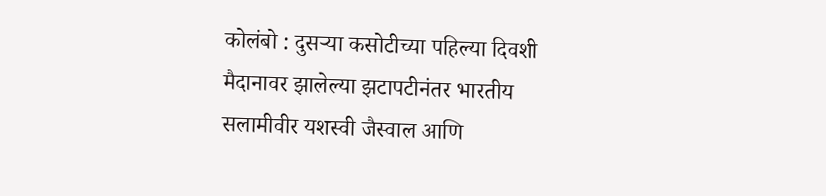कोलंबो : दुसऱ्या कसोटीच्या पहिल्या दिवशी मैदानावर झालेल्या झटापटीनंतर भारतीय सलामीवीर यशस्वी जैस्वाल आणि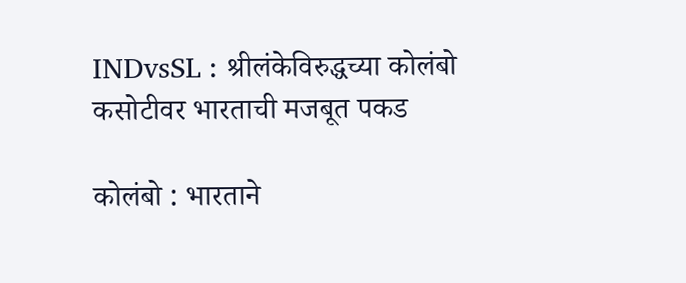INDvsSL : श्रीलंकेविरुद्धच्या कोलंबो कसोटीवर भारताची मजबूत पकड

कोलंबो : भारताने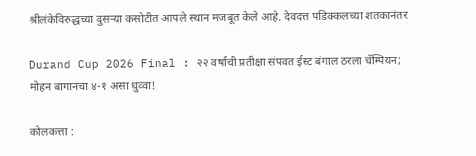श्रीलंकेविरुद्धच्या दुसऱ्या कसोटीत आपले स्थान मजबूत केले आहे. देवदत्त पडिक्कलच्या शतकानंतर

Durand Cup 2026 Final : २२ वर्षांची प्रतीक्षा संपवत ईस्ट बंगाल ठरला चॅम्पियन; मोहन बागानचा ४-१ असा धुव्वा!

कोलकत्ता :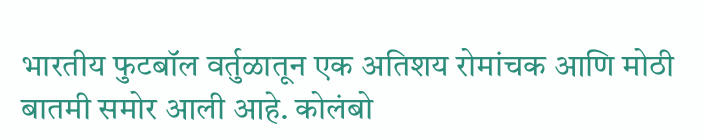भारतीय फुटबॉल वर्तुळातून एक अतिशय रोमांचक आणि मोठी बातमी समोर आली आहे. कोलंबो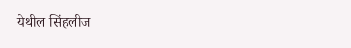येथील सिंहलीज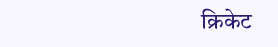क्रिकेट